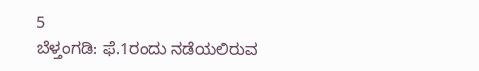5
ಬೆಳ್ತಂಗಡಿ: ಫೆ.1ರಂದು ನಡೆಯಲಿರುವ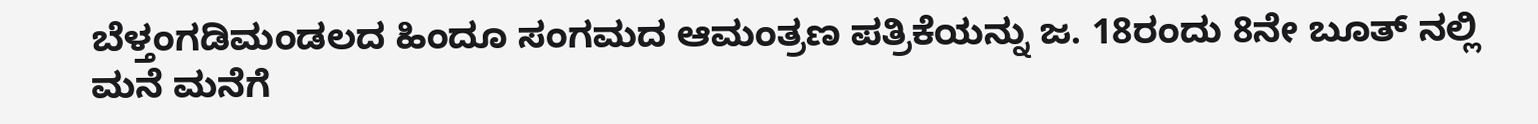ಬೆಳ್ತಂಗಡಿಮಂಡಲದ ಹಿಂದೂ ಸಂಗಮದ ಆಮಂತ್ರಣ ಪತ್ರಿಕೆಯನ್ನು ಜ. 18ರಂದು 8ನೇ ಬೂತ್ ನಲ್ಲಿ ಮನೆ ಮನೆಗೆ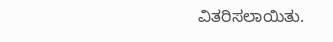ವಿತರಿಸಲಾಯಿತು.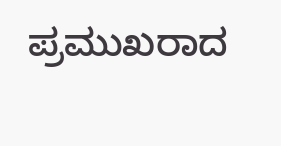ಪ್ರಮುಖರಾದ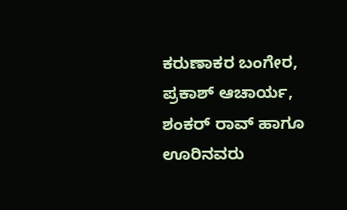ಕರುಣಾಕರ ಬಂಗೇರ, ಪ್ರಕಾಶ್ ಆಚಾರ್ಯ, ಶಂಕರ್ ರಾವ್ ಹಾಗೂ ಊರಿನವರು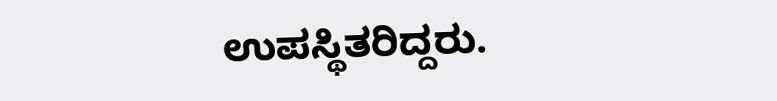ಉಪಸ್ಥಿತರಿದ್ದರು.